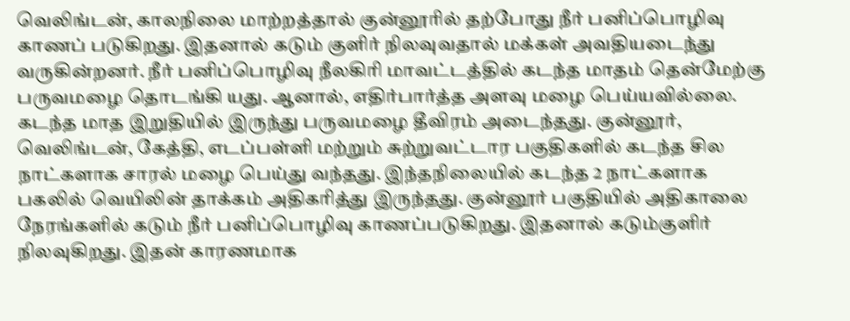வெலிங்டன், காலநிலை மாற்றத்தால் குன்னூரில் தற்போது நீர் பனிப்பொழிவு காணப் படுகிறது. இதனால் கடும் குளிர் நிலவுவதால் மக்கள் அவதியடைந்து வருகின்றனர். நீர் பனிப்பொழிவு நீலகிரி மாவட்டத்தில் கடந்த மாதம் தென்மேற்கு பருவமழை தொடங்கி யது. ஆனால், எதிர்பார்த்த அளவு மழை பெய்யவில்லை. கடந்த மாத இறுதியில் இருந்து பருவமழை தீவிரம் அடைந்தது. குன்னூர், வெலிங்டன், கேத்தி, எடப்பள்ளி மற்றும் சுற்றுவட்டார பகுதிகளில் கடந்த சில நாட்களாக சாரல் மழை பெய்து வந்தது. இந்தநிலையில் கடந்த 2 நாட்களாக பகலில் வெயிலின் தாக்கம் அதிகரித்து இருந்தது. குன்னூர் பகுதியில் அதிகாலை நேரங்களில் கடும் நீர் பனிப்பொழிவு காணப்படுகிறது. இதனால் கடும்குளிர் நிலவுகிறது. இதன் காரணமாக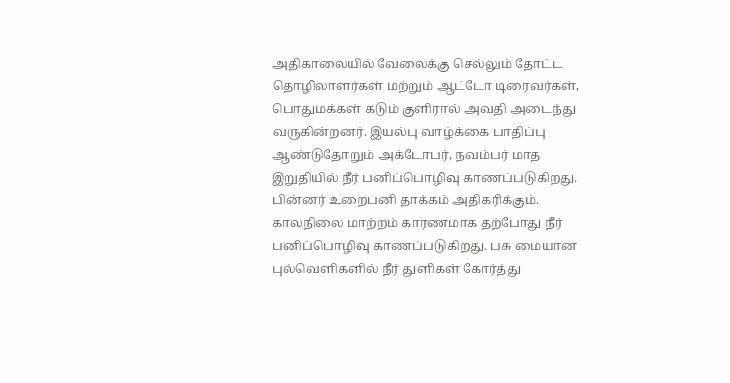அதிகாலையில் வேலைக்கு செல்லும் தோட்ட தொழிலாளர்கள் மற்றும் ஆட்டோ டிரைவர்கள், பொதுமக்கள் கடும் குளிரால் அவதி அடைந்து வருகின்றனர். இயல்பு வாழ்க்கை பாதிப்பு ஆண்டுதோறும் அக்டோபர், நவம்பர் மாத இறுதியில் நீர் பனிப்பொழிவு காணப்படுகிறது. பின்னர் உறைபனி தாக்கம் அதிகரிக்கும். காலநிலை மாற்றம் காரணமாக தற்போது நீர் பனிப்பொழிவு காணப்படுகிறது. பசு மையான புல்வெளிகளில் நீர் துளிகள் கோர்த்து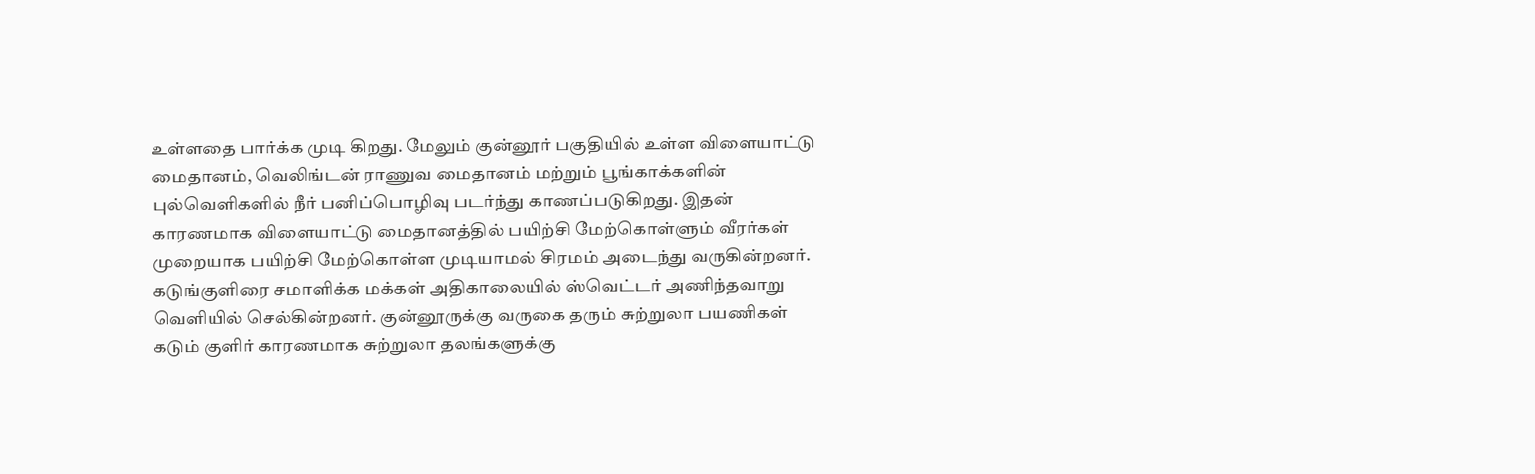உள்ளதை பார்க்க முடி கிறது. மேலும் குன்னூர் பகுதியில் உள்ள விளையாட்டு மைதானம், வெலிங்டன் ராணுவ மைதானம் மற்றும் பூங்காக்களின் புல்வெளிகளில் நீர் பனிப்பொழிவு படர்ந்து காணப்படுகிறது. இதன் காரணமாக விளையாட்டு மைதானத்தில் பயிற்சி மேற்கொள்ளும் வீரர்கள் முறையாக பயிற்சி மேற்கொள்ள முடியாமல் சிரமம் அடைந்து வருகின்றனர். கடுங்குளிரை சமாளிக்க மக்கள் அதிகாலையில் ஸ்வெட்டர் அணிந்தவாறு வெளியில் செல்கின்றனர். குன்னூருக்கு வருகை தரும் சுற்றுலா பயணிகள் கடும் குளிர் காரணமாக சுற்றுலா தலங்களுக்கு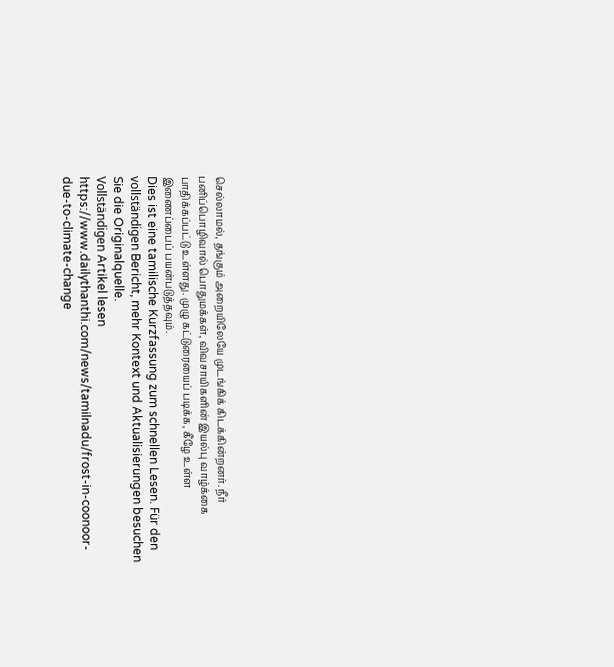செல்லாமல், தங்கும் அறையிலேயே முடங்கிக் கிடக்கின்றனர். நீர் பனிப்பொழிவால் பொதுமக்கள், விவசாயிகளின் இயல்பு வாழ்க்கை பாதிக்கப்பட்டு உள்ளது. முழு கட்டுரையைப் படிக்க, கீழே உள்ள இணைப்பைப் பயன்படுத்தவும்.
Dies ist eine tamilische Kurzfassung zum schnellen Lesen. Für den vollständigen Bericht, mehr Kontext und Aktualisierungen besuchen Sie die Originalquelle.
Vollständigen Artikel lesen
https://www.dailythanthi.com/news/tamilnadu/frost-in-coonoor-due-to-climate-change